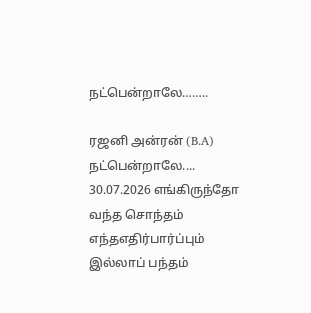நட்பென்றாலே……..

ரஜனி அன்ரன் (B.A) நட்பென்றாலே.... 30.07.2026 எங்கிருந்தோ வந்த சொந்தம் எந்தஎதிர்பார்ப்பும் இல்லாப் பந்தம்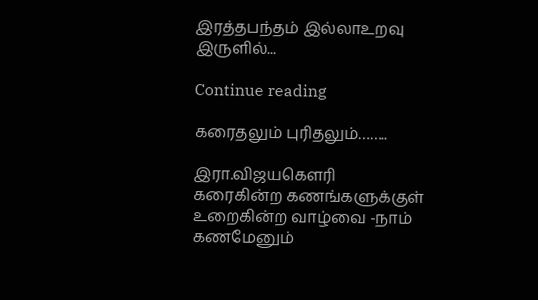இரத்தபந்தம் இல்லாஉறவு இருளில்...

Continue reading

கரைதலும் புரிதலும்……..

இரா.விஜயகௌரி
கரைகின்ற கணங்களுக்குள்
உறைகின்ற வாழ்வை -நாம்
கணமேனும்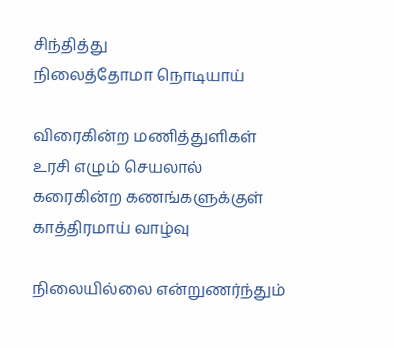சிந்தித்து
நிலைத்தோமா நொடியாய்

விரைகின்ற மணித்துளிகள்
உரசி எழும் செயலால்
கரைகின்ற கணங்களுக்குள்
காத்திரமாய் வாழ்வு

நிலையில்லை என்றுணர்ந்தும்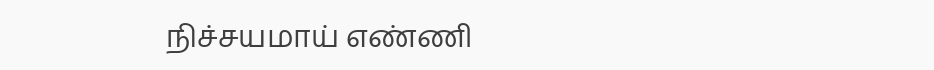நிச்சயமாய் எண்ணி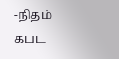-நிதம்
கபட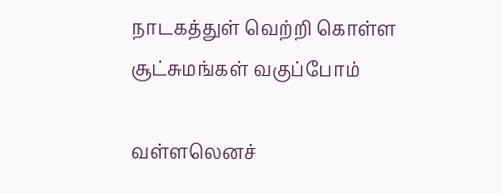நாடகத்துள் வெற்றி கொள்ள
சூட்சுமங்கள் வகுப்போம்

வள்ளலெனச்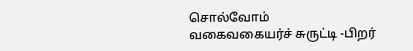சொல்வோம்
வகைவகையர்ச் சுருட்டி -பிறர்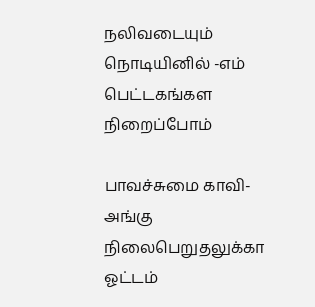நலிவடையும் நொடியினில் -எம்
பெட்டகங்கள நிறைப்போம்

பாவச்சுமை காவி-அங்கு
நிலைபெறுதலுக்கா ஓட்டம்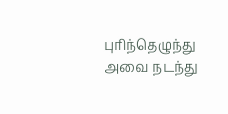புரிந்தெழுந்து அவை நடந்து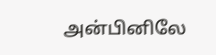அன்பினிலே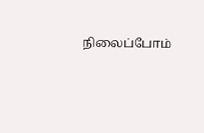நிலைப்போம்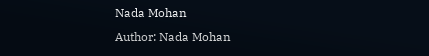Nada Mohan
Author: Nada Mohan